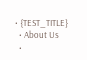• {TEST_TITLE}
  • About Us
  •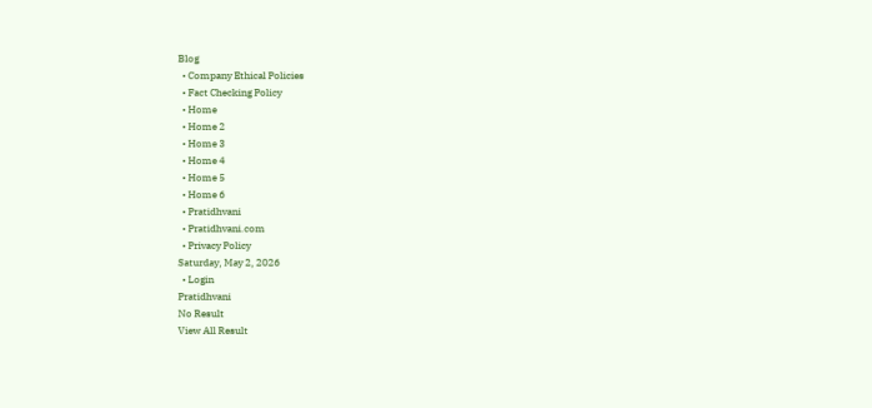Blog
  • Company Ethical Policies
  • Fact Checking Policy
  • Home
  • Home 2
  • Home 3
  • Home 4
  • Home 5
  • Home 6
  • Pratidhvani
  • Pratidhvani.com
  • Privacy Policy
Saturday, May 2, 2026
  • Login
Pratidhvani
No Result
View All Result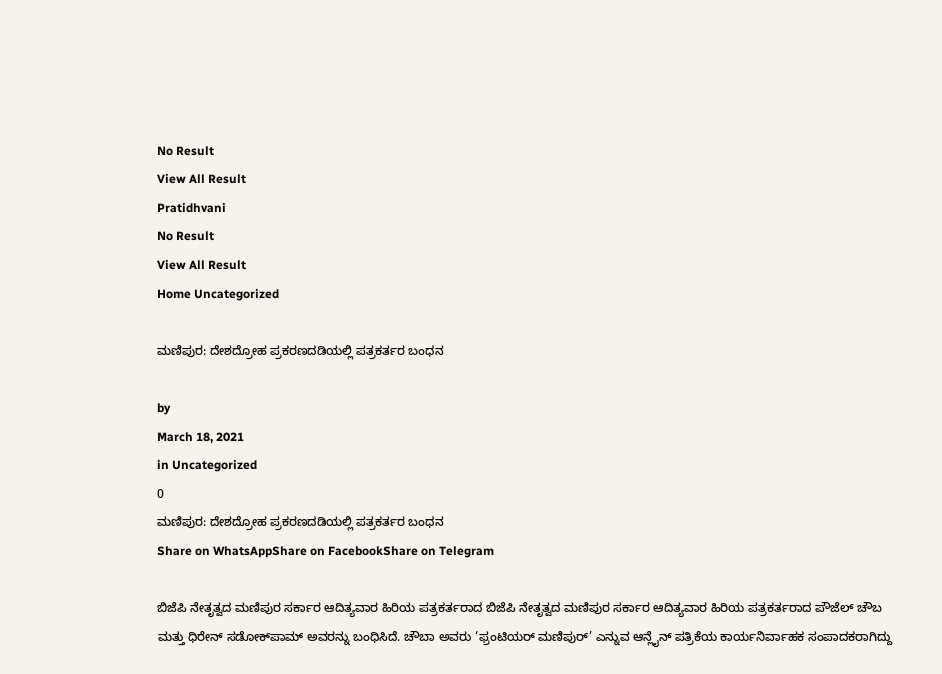No Result
View All Result
Pratidhvani
No Result
View All Result
Home Uncategorized

ಮಣಿಪುರ: ದೇಶದ್ರೋಹ ಪ್ರಕರಣದಡಿಯಲ್ಲಿ ಪತ್ರಕರ್ತರ ಬಂಧನ

by
March 18, 2021
in Uncategorized
0
ಮಣಿಪುರ: ದೇಶದ್ರೋಹ ಪ್ರಕರಣದಡಿಯಲ್ಲಿ ಪತ್ರಕರ್ತರ ಬಂಧನ
Share on WhatsAppShare on FacebookShare on Telegram

ಬಿಜೆಪಿ ನೇತೃತ್ವದ ಮಣಿಪುರ ಸರ್ಕಾರ ಆದಿತ್ಯವಾರ ಹಿರಿಯ ಪತ್ರಕರ್ತರಾದ ಬಿಜೆಪಿ ನೇತೃತ್ವದ ಮಣಿಪುರ ಸರ್ಕಾರ ಆದಿತ್ಯವಾರ ಹಿರಿಯ ಪತ್ರಕರ್ತರಾದ ಪೌಜೆಲ್ ಚೌಬ ಮತ್ತು ಧಿರೇನ್ ಸಡೋಕ್‌ಪಾಮ್ ಅವರನ್ನು ಬಂಧಿಸಿದೆ. ಚೌಬಾ ಅವರು ‘ಫ್ರಂಟಿಯರ್ ಮಣಿಪುರ್’ ಎನ್ನುವ ಆನ್ಲೈನ್ ಪತ್ರಿಕೆಯ ಕಾರ್ಯನಿರ್ವಾಹಕ ಸಂಪಾದಕರಾಗಿದ್ದು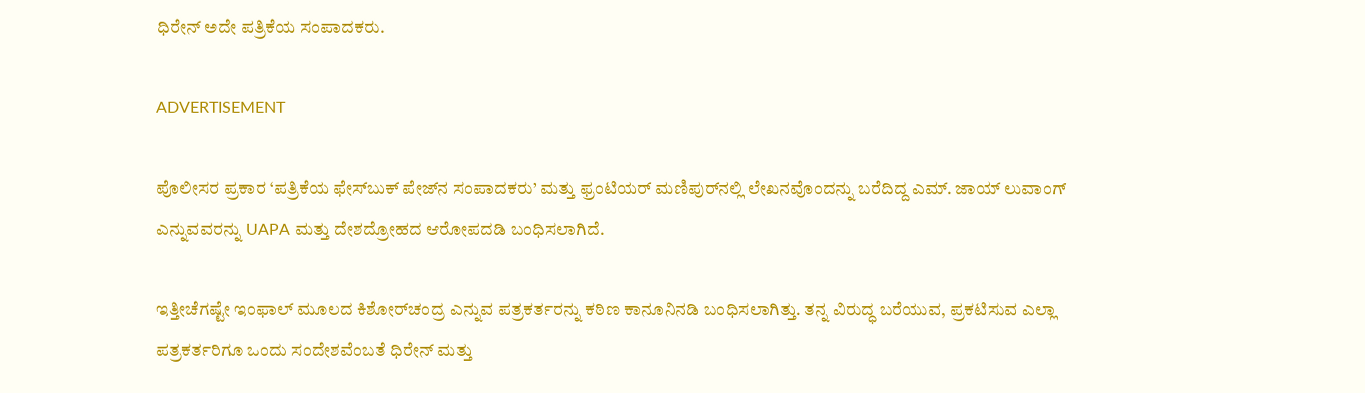ಧಿರೇನ್ ಅದೇ‌ ಪತ್ರಿಕೆಯ ಸಂಪಾದಕರು.

ADVERTISEMENT

ಪೊಲೀಸರ ಪ್ರಕಾರ ‘ಪತ್ರಿಕೆಯ ಫೇಸ್‌ಬುಕ್‌ ಪೇಜ್‌ನ ಸಂಪಾದಕರು’ ಮತ್ತು ಫ್ರಂಟಿಯರ್ ಮಣಿಪುರ್‌ನಲ್ಲಿ ಲೇಖನ‌ವೊಂದನ್ನು ಬರೆದಿದ್ದ ಎಮ್. ಜಾಯ್ ಲುವಾಂಗ್ ಎನ್ನುವವರನ್ನು UAPA ಮತ್ತು ದೇಶದ್ರೋಹದ ಆರೋಪದಡಿ ಬಂಧಿಸಲಾಗಿದೆ.

ಇತ್ತೀಚೆಗಷ್ಟೇ ಇಂಫಾಲ್ ಮೂಲದ ಕಿಶೋರ್‌ಚಂದ್ರ ಎನ್ನುವ ಪತ್ರಕರ್ತರನ್ನು ಕಠಿಣ ಕಾನೂನಿನಡಿ ಬಂಧಿಸಲಾಗಿತ್ತು. ತನ್ನ ವಿರುದ್ಧ ಬರೆಯುವ, ಪ್ರಕಟಿಸುವ ಎಲ್ಲಾ ಪತ್ರಕರ್ತರಿಗೂ ಒಂದು ಸಂದೇಶವೆಂಬತೆ ಧಿರೇನ್ ಮತ್ತು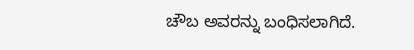ಚೌಬ ಅವರನ್ನು ಬಂಧಿಸಲಾಗಿದೆ.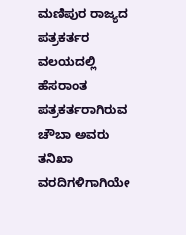ಮಣಿಪುರ ರಾಜ್ಯದ ಪತ್ರಕರ್ತರ ವಲಯದಲ್ಲಿ ಹೆಸರಾಂತ ಪತ್ರಕರ್ತರಾಗಿರುವ ಚೌಬಾ ಅವರು ತನಿಖಾ ವರದಿಗಳಿಗಾಗಿಯೇ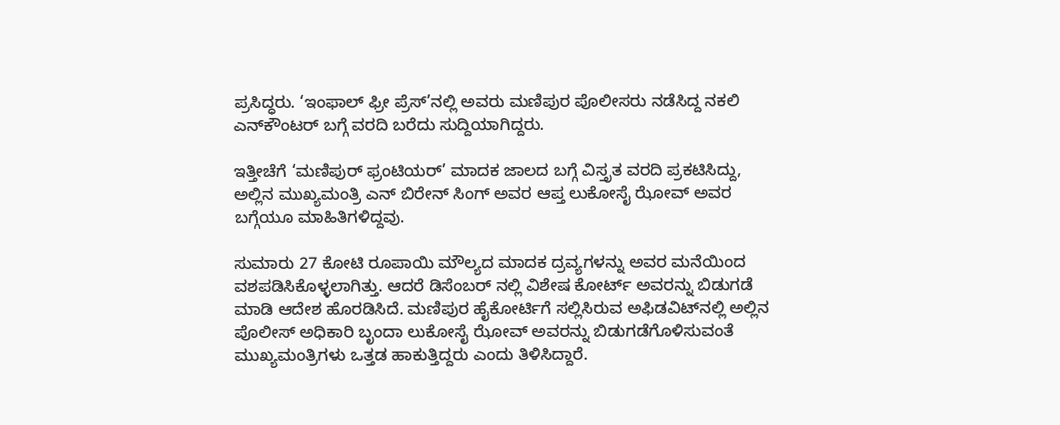ಪ್ರಸಿದ್ಧರು. ‘ಇಂಫಾಲ್ ಫ್ರೀ ಪ್ರೆಸ್’ನಲ್ಲಿ ಅವರು ಮಣಿಪುರ ಪೊಲೀಸರು ನಡೆಸಿದ್ದ ನಕಲಿ ಎನ್‌ಕೌಂಟರ್ ಬಗ್ಗೆ ವರದಿ ಬರೆದು ಸುದ್ದಿಯಾಗಿದ್ದರು.

ಇತ್ತೀಚೆಗೆ ‘ಮಣಿಪುರ್ ಫ್ರಂಟಿಯರ್’ ಮಾದಕ ಜಾಲದ ಬಗ್ಗೆ ವಿಸ್ತೃತ ವರದಿ ಪ್ರಕಟಿಸಿದ್ದು, ಅಲ್ಲಿನ ಮುಖ್ಯಮಂತ್ರಿ ಎನ್ ಬಿರೇನ್ ಸಿಂಗ್ ಅವರ ಆಪ್ತ ಲುಕೋಸೈ ಝೋವ್ ಅವರ ಬಗ್ಗೆಯೂ ಮಾಹಿತಿಗಳಿದ್ದವು.

ಸುಮಾರು 27 ಕೋಟಿ ರೂಪಾಯಿ ಮೌಲ್ಯದ ಮಾದಕ ದ್ರವ್ಯಗಳನ್ನು ಅವರ ಮನೆಯಿಂದ ವಶಪಡಿಸಿಕೊಳ್ಳಲಾಗಿತ್ತು. ಆದರೆ ಡಿಸೆಂಬರ್ ನಲ್ಲಿ ವಿಶೇಷ ಕೋರ್ಟ್ ಅವರನ್ನು ಬಿಡುಗಡೆ ಮಾಡಿ ಆದೇಶ ಹೊರಡಿಸಿದೆ. ಮಣಿಪುರ ಹೈಕೋರ್ಟಿಗೆ ಸಲ್ಲಿಸಿರುವ ಅಫಿಡವಿಟ್‌ನಲ್ಲಿ ಅಲ್ಲಿನ ಪೊಲೀಸ್ ಅಧಿಕಾರಿ ಬೃಂದಾ ಲುಕೋಸೈ ಝೋವ್ ಅವರನ್ನು ಬಿಡುಗಡೆಗೊಳಿಸುವಂತೆ ಮುಖ್ಯಮಂತ್ರಿಗಳು ಒತ್ತಡ ಹಾಕುತ್ತಿದ್ದರು ಎಂದು ತಿಳಿಸಿದ್ದಾರೆ.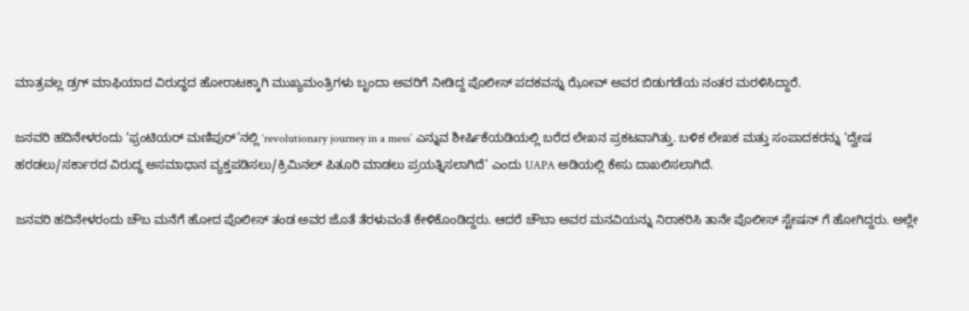ಮಾತ್ರವಲ್ಲ ಡ್ರಗ್ ಮಾಫಿಯಾದ ವಿರುದ್ಧದ ಹೋರಾಟಕ್ಕಾಗಿ ಮುಖ್ಯಮಂತ್ರಿಗಳು ಬೃಂದಾ ಅವರಿಗೆ ನೀಡಿದ್ದ ಪೊಲೀಸ್ ಪದಕವನ್ನು ಝೋವ್ ಅವರ ಬಿಡುಗಡೆಯ ನಂತರ ಮರಳಿಸಿದ್ದಾರೆ.

ಜನವರಿ ಹದಿನೇಳರಂದು ‘ಫ್ರಂಟಿಯರ್ ಮಣಿಪುರ್‌’ನಲ್ಲಿ ‘revolutionary journey in a mess’ ಎನ್ನುವ ಶೀರ್ಷಿಕೆಯಡಿಯಲ್ಲಿ ಬರೆದ ಲೇಖನ ಪ್ರಕಟವಾಗಿತ್ತು. ಬಳಿಕ ಲೇಖಕ ಮತ್ತು ಸಂಪಾದಕರನ್ನು ‘ದ್ವೇಷ ಹರಡಲು/ಸರ್ಕಾರದ ವಿರುದ್ಧ ಅಸಮಾಧಾನ ವ್ಯಕ್ತಪಡಿಸಲು/ಕ್ರಿಮಿನಲ್ ಪಿತೂರಿ ಮಾಡಲು‌ ಪ್ರಯತ್ನಿಸಲಾಗಿದೆ’ ಎಂದು UAPA ಅಡಿಯಲ್ಲಿ ಕೇಸು ದಾಖಲಿಸಲಾಗಿದೆ.

ಜನವರಿ ಹದಿನೇಳರಂದು‌ ಚೌಬ ಮನೆಗೆ ಹೋದ ಪೊಲೀಸ್ ತಂಡ ಅವರ ಜೊತೆ ತೆರಳುವಂತೆ ಕೇಳಿಕೊಂಡಿದ್ದರು. ಆದರೆ ಚೌಬಾ ಅವರ ಮನವಿಯನ್ನು ನಿರಾಕರಿಸಿ ತಾನೇ ಪೊಲೀಸ್ ಸ್ಟೇಷನ್ ಗೆ ಹೋಗಿದ್ದರು. ಅಲ್ಲೇ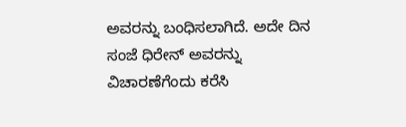ಅವರನ್ನು ಬಂಧಿಸಲಾಗಿದೆ. ಅದೇ ದಿನ ಸಂಜೆ ಧಿರೇನ್ ಅವರನ್ನು ವಿಚಾರಣೆಗೆಂದು ಕರೆಸಿ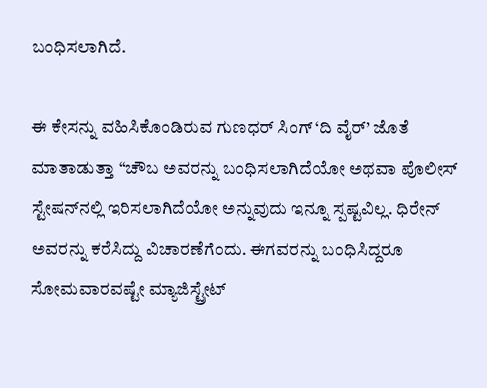ಬಂಧಿಸಲಾಗಿದೆ.

ಈ ಕೇಸನ್ನು ವಹಿಸಿಕೊಂಡಿರುವ ಗುಣಧರ್ ಸಿಂಗ್ ‘ದಿ ವೈರ್’ ಜೊತೆ ಮಾತಾಡುತ್ತಾ “ಚೌಬ ಅವರನ್ನು ಬಂಧಿಸಲಾಗಿದೆಯೋ ಅಥವಾ ಪೊಲೀಸ್ ಸ್ಟೇಷನ್‌ನಲ್ಲಿ ಇರಿಸಲಾಗಿದೆಯೋ ಅನ್ನುವುದು ಇನ್ನೂ ಸ್ಪಷ್ಟವಿಲ್ಲ. ಧಿರೇನ್ ಅವರನ್ನು ಕರೆಸಿದ್ದು ವಿಚಾರಣೆಗೆಂದು. ಈಗವರನ್ನು ಬಂಧಿಸಿದ್ದರೂ ಸೋಮವಾರವಷ್ಟೇ ಮ್ಯಾಜಿಸ್ಟ್ರೇಟ್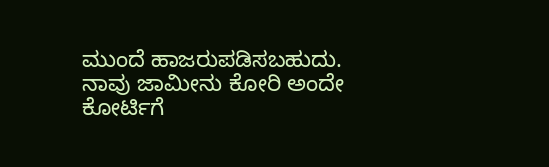ಮುಂದೆ ಹಾಜರುಪಡಿಸಬಹುದು. ನಾವು ಜಾಮೀನು ಕೋರಿ ಅಂದೇ ಕೋರ್ಟಿಗೆ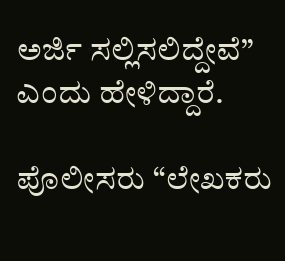ಅರ್ಜಿ ಸಲ್ಲಿಸಲಿದ್ದೇವೆ” ಎಂದು ಹೇಳಿದ್ದಾರೆ.

ಪೊಲೀಸರು “ಲೇಖಕರು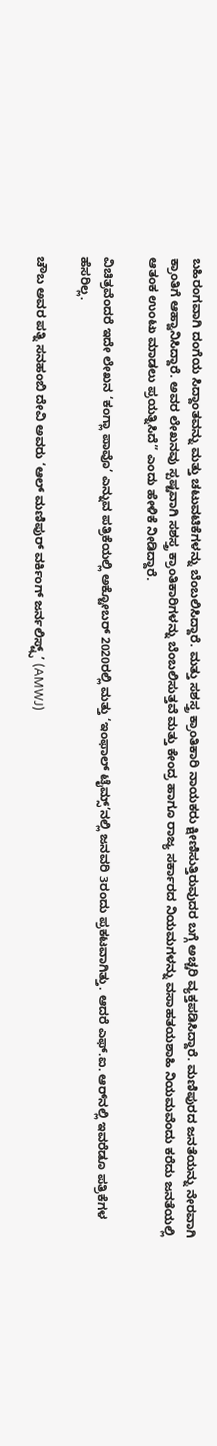ಬಹಿರಂಗವಾಗಿ ದಂಗೆಯ ಸಿದ್ದಾಂತವನ್ನು ಮತ್ತು ಚಟುವಟಿಕೆಗಳನ್ನು ಬೆಂಬಲಿಸಿದ್ದಾರೆ. ಮತ್ತು ಸಶಸ್ತ್ರ ಕ್ರಾಂತಿಕಾರಿ ನಾಯಕರು ಕ್ಷೀಣಿಸುತ್ತಿರುವುದರ ಬಗ್ಗೆ ಅಚ್ಚರಿ ವ್ಯಕ್ತಪಡಿಸಿದ್ದಾರೆ. ಮಣಿಪುರದ ಜನತೆಯನ್ನು ನೇರವಾಗಿ ಕ್ರಾಂತಿಗೆ ಆಹ್ವಾನಿಸಿದ್ದಾರೆ. ಅವರ ಲೇಖನವು ಸ್ಪಷ್ಟವಾಗಿ ಸಶಸ್ತ್ರ ಕ್ರಾಂತಿಕಾರಿಗಳನ್ನು ಬೆಂಬಲಿಸುತ್ತವೆ ಮತ್ತು ಕೇಂದ್ರ ಹಾಗೂ ರಾಜ್ಯ ಸರ್ಕಾರದ ನಿಯಮಗಳನ್ನು ವಸಾಹತಯಶಾಹಿ ನಿಯಮವೆಂದು ಕರೆದು ಜನತೆಯಲ್ಲಿ ಆತಂಕ ಉಂಟು ಮಾಡಲು‌ ಪ್ರಯತ್ನಿಸಿದೆ” ಎಂದು ಹೇಳಿಕೆ ನೀಡಿದ್ದಾರೆ.

ವಿಚಿತ್ರವೆಂದರೆ ಇದೇ ಲೇಖನ ‘ಕಂಗ್ಲಾ ಪಾವೊ’ ಎನ್ನುವ ಪತ್ರಿಕೆಯಲ್ಲಿ ಅಕ್ಟೋಬರ್ 2020ರಲ್ಲಿ‌ ಮತ್ತು ‘ಇಂಫಾಲ್ ಟೈಮ್ಸ್’ನಲ್ಲಿ ಜನವರಿ 3ರಂದು ಪ್ರಕಟವಾಗಿತ್ತು. ಆದರೆ ಎಫ್.ಐ. ಆರ್‌ನಲ್ಲಿ ಇವರೆಡೂ ಪತ್ರಿಕೆಗಳ ಹೆಸರಿಲ್ಲ.

ಚೌಬ ಅವರ ಪತ್ನಿ ಸನಹಂಬಿ ದೇವಿ ಅವರು ‘ಆಲ್ ಮಣಿಪುರ್ ವರ್ಕಿಂಗ್ ಜರ್ನಲಿಸ್ಟ್ಸ್’ (AMWJ)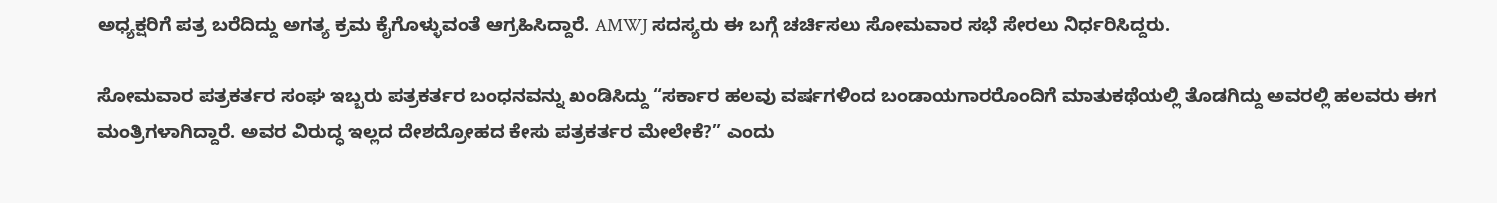ಅಧ್ಯಕ್ಷರಿಗೆ ಪತ್ರ ಬರೆದಿದ್ದು ಅಗತ್ಯ ಕ್ರಮ ಕೈಗೊಳ್ಳುವಂತೆ ಆಗ್ರಹಿಸಿದ್ದಾರೆ. AMWJ ಸದಸ್ಯರು ಈ ಬಗ್ಗೆ ಚರ್ಚಿಸಲು ಸೋಮವಾರ ಸಭೆ ಸೇರಲು ನಿರ್ಧರಿಸಿದ್ದರು.

ಸೋಮವಾರ ಪತ್ರಕರ್ತರ ಸಂಘ ಇಬ್ಬರು ಪತ್ರಕರ್ತರ ಬಂಧನವನ್ನು ಖಂಡಿಸಿದ್ದು “ಸರ್ಕಾರ ಹಲವು ವರ್ಷಗಳಿಂದ ಬಂಡಾಯಗಾರರೊಂದಿಗೆ ಮಾತುಕಥೆಯಲ್ಲಿ ತೊಡಗಿದ್ದು ಅವರಲ್ಲಿ ಹಲವರು ಈಗ ಮಂತ್ರಿಗಳಾಗಿದ್ದಾರೆ. ಅವರ ವಿರುದ್ಧ ಇಲ್ಲದ ದೇಶದ್ರೋಹದ ಕೇಸು ಪತ್ರಕರ್ತರ ಮೇಲೇಕೆ?” ಎಂದು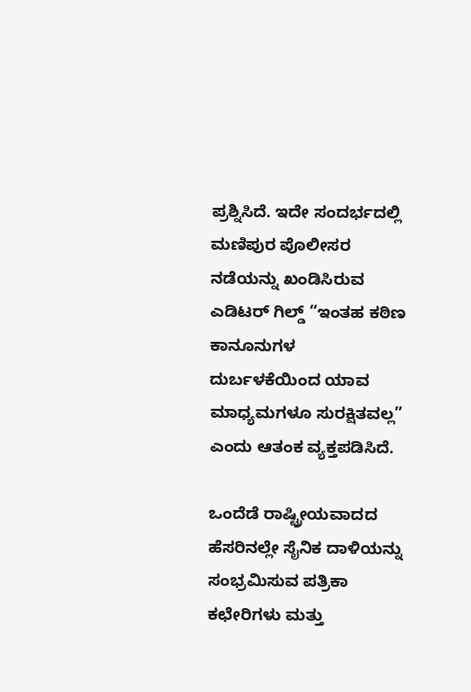ಪ್ರಶ್ನಿಸಿದೆ. ಇದೇ ಸಂದರ್ಭದಲ್ಲಿ ಮಣಿಪುರ ಪೊಲೀಸರ ನಡೆಯನ್ನು ಖಂಡಿಸಿರುವ ಎಡಿಟರ್ ಗಿಲ್ಡ್ “ಇಂತಹ ಕಠಿಣ ಕಾನೂನುಗಳ ದುರ್ಬಳಕೆಯಿಂದ ಯಾವ ಮಾಧ್ಯಮಗಳೂ ಸುರಕ್ಷಿತವಲ್ಲ” ಎಂದು ಆತಂಕ ವ್ಯಕ್ತಪಡಿಸಿದೆ.

ಒಂದೆಡೆ ರಾಷ್ಟ್ರೀಯವಾದದ ಹೆಸರಿನಲ್ಲೇ ಸೈನಿಕ ದಾಳಿಯನ್ನು ಸಂಭ್ರಮಿಸುವ ಪತ್ರಿಕಾ ಕಛೇರಿಗಳು ಮತ್ತು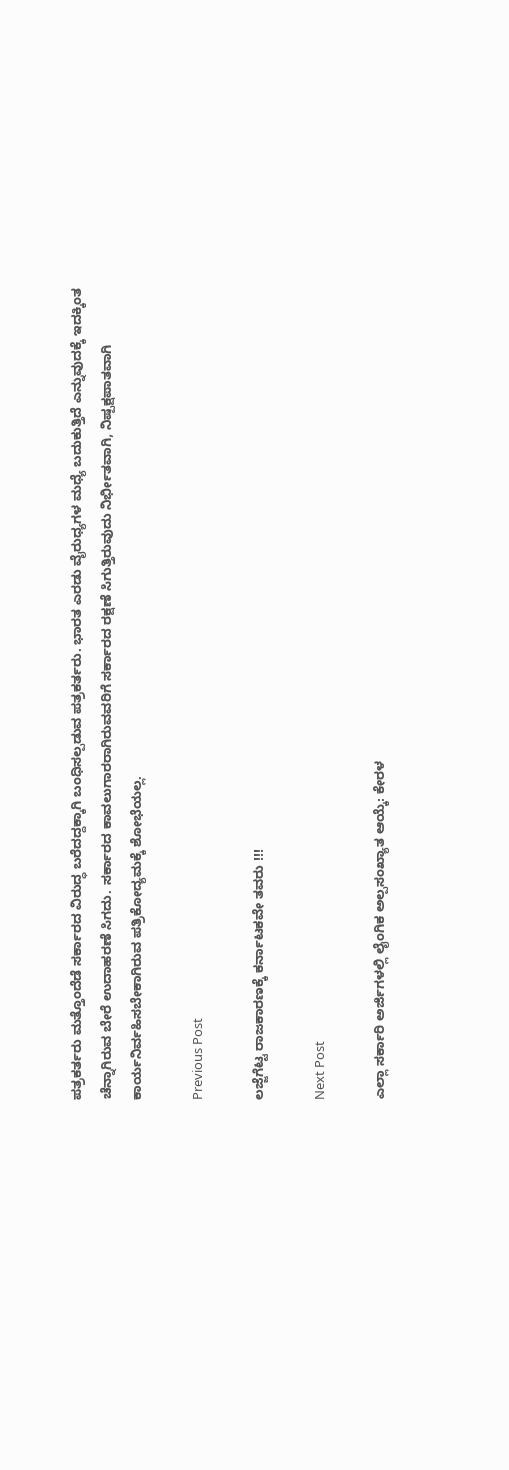ಪತ್ರಕರ್ತರು ಮತ್ತೊಂದೆಡೆ ಸರ್ಕಾರದ ವಿರುದ್ಧ ಬರೆದದ್ದಕ್ಕಾಗಿ ಬಂಧಿಸಲ್ಪಡುವ ಪತ್ರಕರ್ತರು. ಭಾರತ ಎರಡು ವೈರುಧ್ಯಗಳ ಮಧ್ಯೆ ಬದುಕುತ್ತಿದೆ ಎನ್ನುವುದಕ್ಕೆ ಇದಕ್ಕಿಂತ ಚೆನ್ನಾಗಿರುವ ಬೇರೆ ಉದಾಹರಣೆ ಸಿಗದು. ಸರ್ಕಾರದ ಕಾವಲುಗಾರರಾಗಿರುವವರಿಗೆ ಸರ್ಕಾರದ ರಕ್ಷಣೆ ಸಿಗುತ್ತಿರುವುದು ನಿರ್ಭೀತವಾಗಿ, ನಿಷ್ಪಕ್ಷಪಾತವಾಗಿ ಕಾರ್ಯನಿರ್ವಹಿಸಬೇಕಾಗಿರುವ ಪತ್ರಿಕೋದ್ಯಮಕ್ಕೆ ಶೋಭೆಯಲ್ಲ.

Previous Post

ಲಜ್ಜೆಗೆಟ್ಟ ರಾಜಕಾರಣಕ್ಕೆ ಕರ್ನಾಟಕವೇ ತವರು !!!

Next Post

ಎಲ್ಲಾ ಸರ್ಕಾರಿ ಅರ್ಜಿಗಳಲ್ಲಿ ಲೈಂಗಿಕ ಅಲ್ಪಸಂಖ್ಯಾತ ಆಯ್ಕೆ: ಕೇರಳ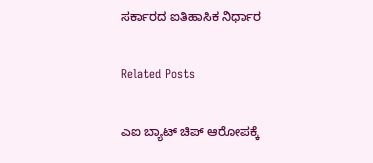ಸರ್ಕಾರದ ಐತಿಹಾಸಿಕ ನಿರ್ಧಾರ

Related Posts

ಎಐ ಬ್ಯಾಟ್ ಚಿಪ್ ಆರೋಪಕ್ಕೆ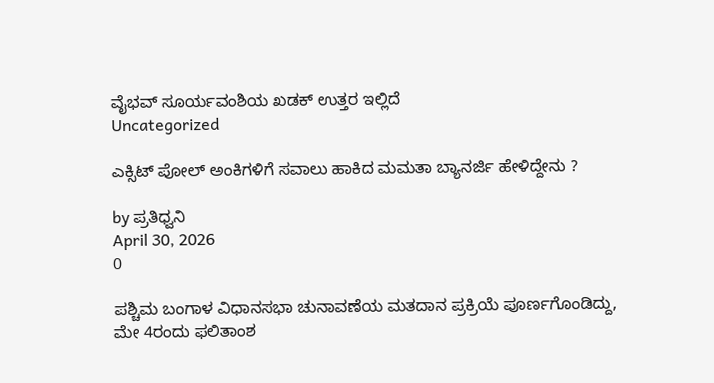ವೈಭವ್ ಸೂರ್ಯವಂಶಿಯ ಖಡಕ್ ಉತ್ತರ ಇಲ್ಲಿದೆ
Uncategorized

ಎಕ್ಸಿಟ್ ಪೋಲ್ ಅಂಕಿಗಳಿಗೆ ಸವಾಲು ಹಾಕಿದ ಮಮತಾ ಬ್ಯಾನರ್ಜಿ ಹೇಳಿದ್ದೇನು ?

by ಪ್ರತಿಧ್ವನಿ
April 30, 2026
0

ಪಶ್ಚಿಮ ಬಂಗಾಳ ವಿಧಾನಸಭಾ ಚುನಾವಣೆಯ ಮತದಾನ ಪ್ರಕ್ರಿಯೆ ಪೂರ್ಣಗೊಂಡಿದ್ದು, ಮೇ 4ರಂದು ಫಲಿತಾಂಶ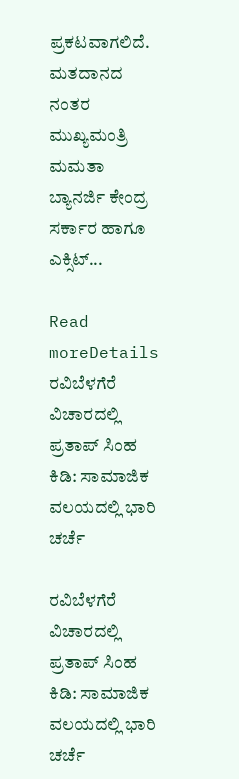ಪ್ರಕಟವಾಗಲಿದೆ. ಮತದಾನದ ನಂತರ ಮುಖ್ಯಮಂತ್ರಿ ಮಮತಾ ಬ್ಯಾನರ್ಜಿ ಕೇಂದ್ರ ಸರ್ಕಾರ ಹಾಗೂ ಎಕ್ಸಿಟ್...

Read moreDetails
ರವಿಬೆಳಗೆರೆ ವಿಚಾರದಲ್ಲಿ ಪ್ರತಾಪ್ ಸಿಂಹ ಕಿಡಿ: ಸಾಮಾಜಿಕ ವಲಯದಲ್ಲಿ ಭಾರಿ ಚರ್ಚೆ

ರವಿಬೆಳಗೆರೆ ವಿಚಾರದಲ್ಲಿ ಪ್ರತಾಪ್ ಸಿಂಹ ಕಿಡಿ: ಸಾಮಾಜಿಕ ವಲಯದಲ್ಲಿ ಭಾರಿ ಚರ್ಚೆ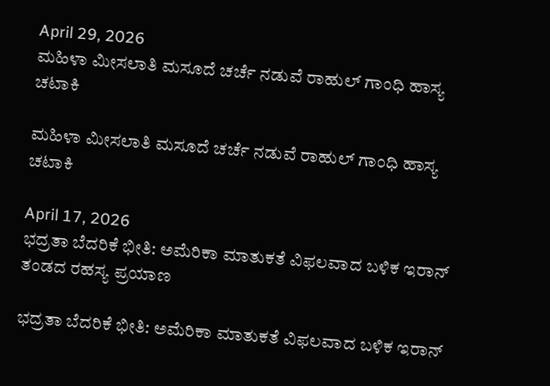April 29, 2026
ಮಹಿಳಾ ಮೀಸಲಾತಿ ಮಸೂದೆ ಚರ್ಚೆ ನಡುವೆ ರಾಹುಲ್ ಗಾಂಧಿ ಹಾಸ್ಯ ಚಟಾಕಿ

ಮಹಿಳಾ ಮೀಸಲಾತಿ ಮಸೂದೆ ಚರ್ಚೆ ನಡುವೆ ರಾಹುಲ್ ಗಾಂಧಿ ಹಾಸ್ಯ ಚಟಾಕಿ

April 17, 2026
ಭದ್ರತಾ ಬೆದರಿಕೆ ಭೀತಿ: ಅಮೆರಿಕಾ ಮಾತುಕತೆ ವಿಫಲವಾದ ಬಳಿಕ ಇರಾನ್ ತಂಡದ ರಹಸ್ಯ ಪ್ರಯಾಣ

ಭದ್ರತಾ ಬೆದರಿಕೆ ಭೀತಿ: ಅಮೆರಿಕಾ ಮಾತುಕತೆ ವಿಫಲವಾದ ಬಳಿಕ ಇರಾನ್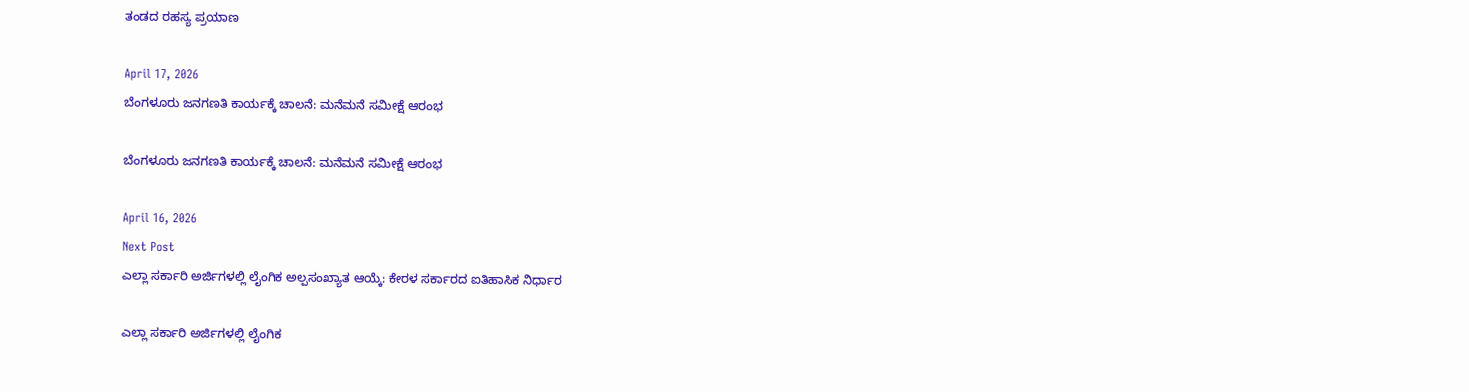ತಂಡದ ರಹಸ್ಯ ಪ್ರಯಾಣ

April 17, 2026
ಬೆಂಗಳೂರು ಜನಗಣತಿ ಕಾರ್ಯಕ್ಕೆ ಚಾಲನೆ: ಮನೆಮನೆ ಸಮೀಕ್ಷೆ ಆರಂಭ

ಬೆಂಗಳೂರು ಜನಗಣತಿ ಕಾರ್ಯಕ್ಕೆ ಚಾಲನೆ: ಮನೆಮನೆ ಸಮೀಕ್ಷೆ ಆರಂಭ

April 16, 2026
Next Post
ಎಲ್ಲಾ ಸರ್ಕಾರಿ ಅರ್ಜಿಗಳಲ್ಲಿ ಲೈಂಗಿಕ ಅಲ್ಪಸಂಖ್ಯಾತ ಆಯ್ಕೆ: ಕೇರಳ ಸರ್ಕಾರದ ಐತಿಹಾಸಿಕ ನಿರ್ಧಾರ

ಎಲ್ಲಾ ಸರ್ಕಾರಿ ಅರ್ಜಿಗಳಲ್ಲಿ ಲೈಂಗಿಕ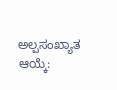ಅಲ್ಪಸಂಖ್ಯಾತ ಆಯ್ಕೆ: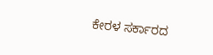ಕೇರಳ ಸರ್ಕಾರದ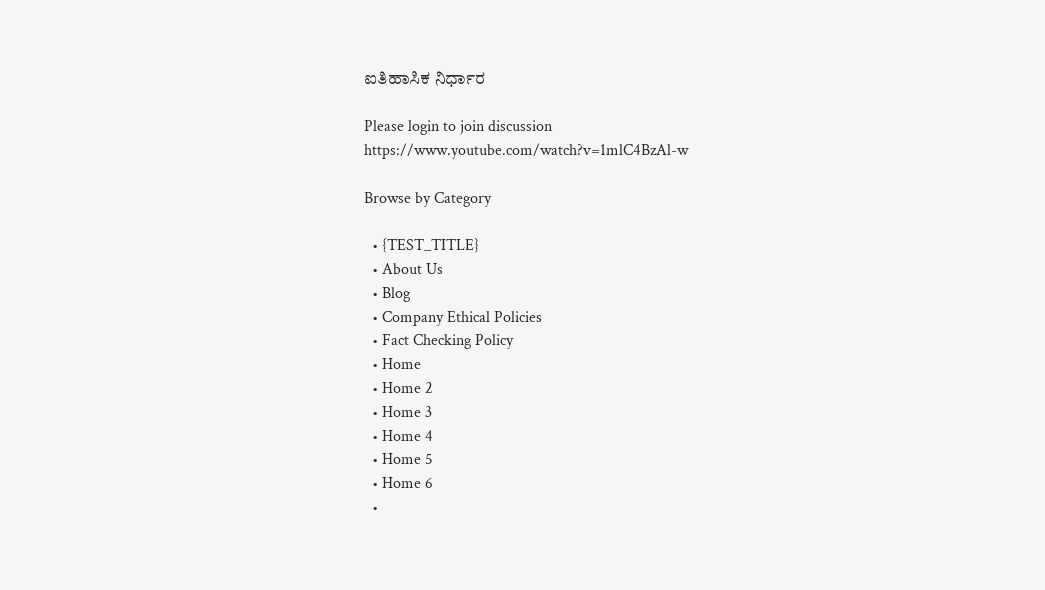ಐತಿಹಾಸಿಕ ನಿರ್ಧಾರ

Please login to join discussion
https://www.youtube.com/watch?v=1mlC4BzAl-w

Browse by Category

  • {TEST_TITLE}
  • About Us
  • Blog
  • Company Ethical Policies
  • Fact Checking Policy
  • Home
  • Home 2
  • Home 3
  • Home 4
  • Home 5
  • Home 6
  •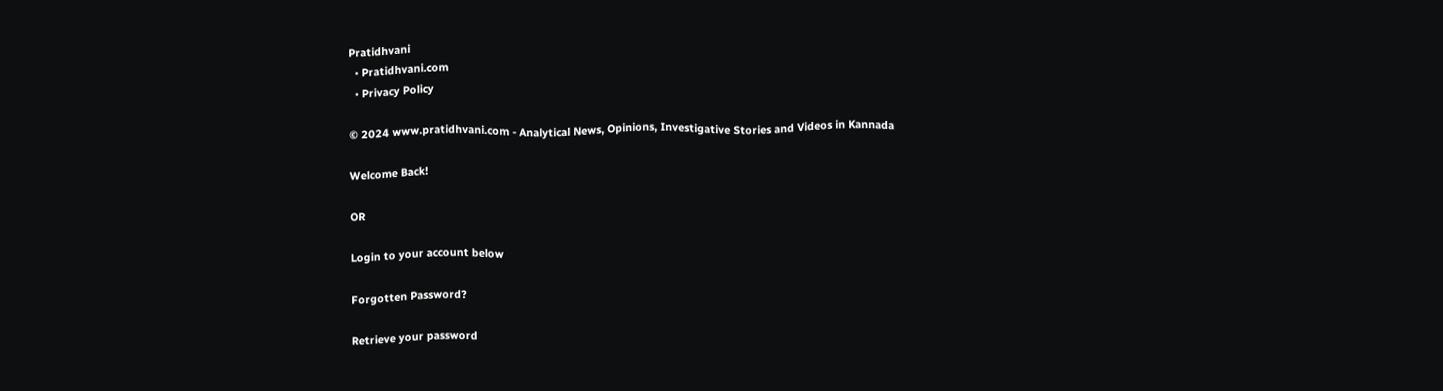Pratidhvani
  • Pratidhvani.com
  • Privacy Policy

© 2024 www.pratidhvani.com - Analytical News, Opinions, Investigative Stories and Videos in Kannada

Welcome Back!

OR

Login to your account below

Forgotten Password?

Retrieve your password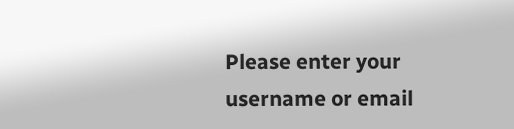Please enter your username or email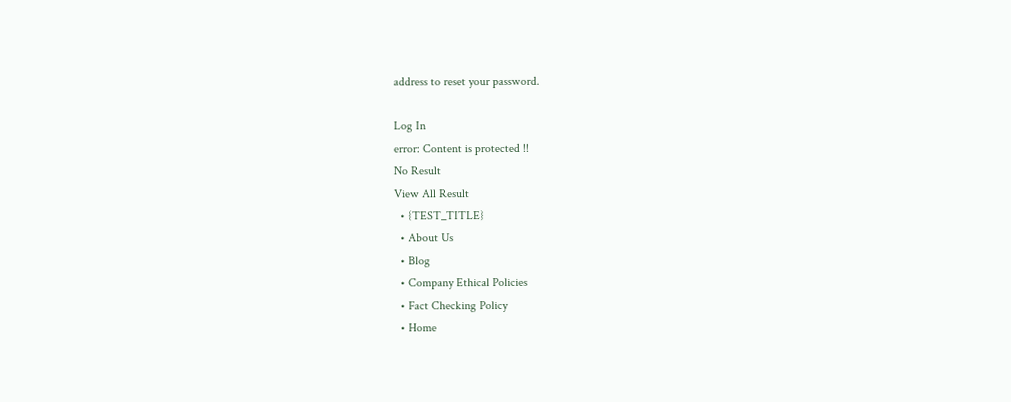address to reset your password.

Log In
error: Content is protected !!
No Result
View All Result
  • {TEST_TITLE}
  • About Us
  • Blog
  • Company Ethical Policies
  • Fact Checking Policy
  • Home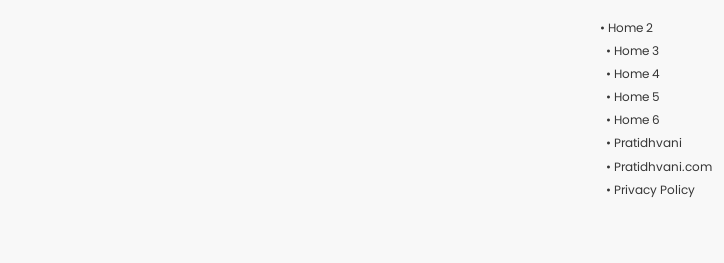• Home 2
  • Home 3
  • Home 4
  • Home 5
  • Home 6
  • Pratidhvani
  • Pratidhvani.com
  • Privacy Policy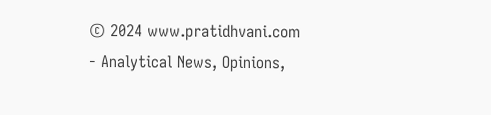© 2024 www.pratidhvani.com - Analytical News, Opinions,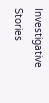Investigative Stories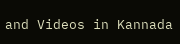and Videos in Kannada